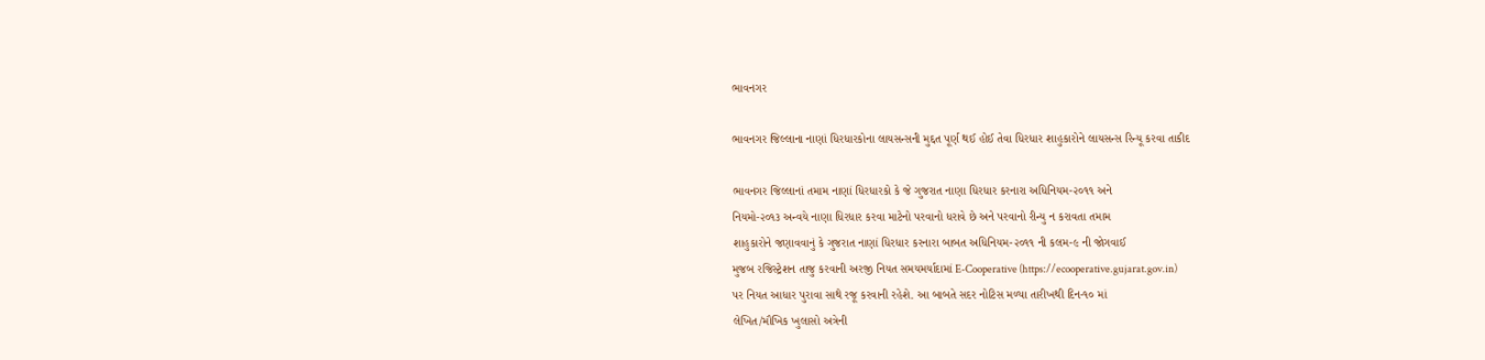ભાવનગર

ભાવનગર જિલ્લાના નાણાં ધિરધારકોના લાયસન્સની મુદ્દત પૂર્ણ થઈ હોઈ તેવા ધિરધાર શાહુકારોને લાયસન્સ રિન્યૂ કરવા તાકીદ

ભાવનગર જિલ્લાનાં તમામ નાણાં ધિરધારકો કે જે ગુજરાત નાણા ધિરધાર કરનારા અધિનિયમ-૨૦૧૧ અને
નિયમો-૨૦૧૩ અન્વયે નાણા ધિરધાર કરવા માટેનો પરવાનો ધરાવે છે અને પરવાનો રીન્યુ ન કરાવતા તમામ
શાહુકારોને જણાવવાનું કે ગુજરાત નાણાં ધિરધાર કરનારા બાબત અધિનિયમ-૨૦૧૧ ની કલમ-૯ ની જોગવાઈ
મુજબ રજિસ્ટ્રેશન તાજુ કરવાની અરજી નિયત સમયમર્યાદામાં E-Cooperative (https://ecooperative.gujarat.gov.in)
પર નિયત આધાર પુરાવા સાથે રજૂ કરવાની રહેશે. આ બાબતે સદર નોટિસ મળ્યા તારીખથી દિન-૧૦ માં
લેખિત/મૌખિક ખુલાસો અત્રેની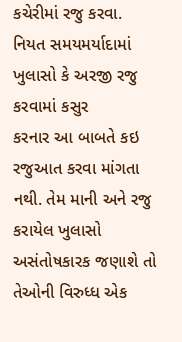કચેરીમાં રજુ કરવા. નિયત સમયમર્યાદામાં ખુલાસો કે અરજી રજુ કરવામાં કસુર
કરનાર આ બાબતે કઇ રજુઆત કરવા માંગતા નથી. તેમ માની અને રજુ કરાયેલ ખુલાસો અસંતોષકારક જણાશે તો
તેઓની વિરુધ્ધ એક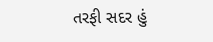તરફી સદર હું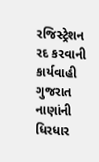રજિસ્ટ્રેશન રદ કરવાની કાર્યવાહી ગુજરાત નાણાંની ધિરધાર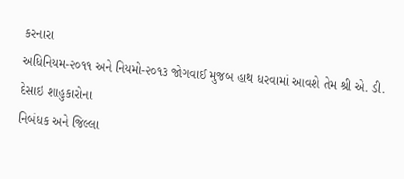કરનારા
અધિનિયમ-૨૦૧૧ અને નિયમો-૨૦૧૩ જોગવાઈ મુજબ હાથ ધરવામાં આવશે તેમ શ્રી એ. ડી. દેસાઇ શાહુકારોના
નિબંધક અને જિલ્લા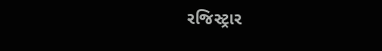રજિસ્ટ્રાર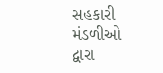સહકારી મંડળીઓ દ્વારા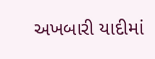અખબારી યાદીમાં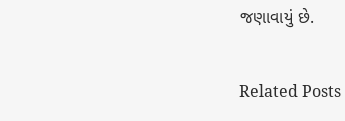જણાવાયું છે.

Related Posts